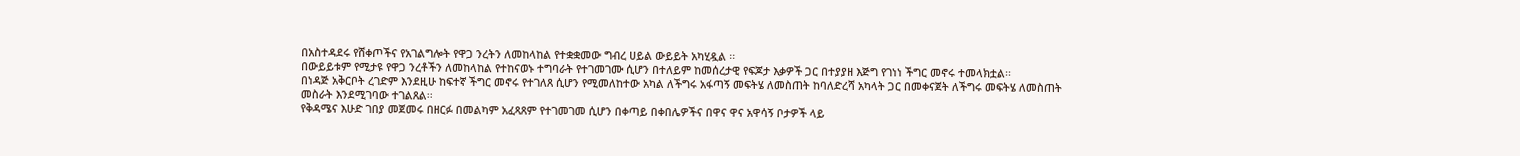በአስተዳደሩ የሸቀጦችና የአገልግሎት የዋጋ ንረትን ለመከላከል የተቋቋመው ግብረ ሀይል ውይይት አካሂዷል ፡፡
በውይይቱም የሚታዩ የዋጋ ንረቶችን ለመከላከል የተከናወኑ ተግባራት የተገመገሙ ሲሆን በተለይም ከመሰረታዊ የፍጆታ እቃዎች ጋር በተያያዘ እጅግ የገነነ ችግር መኖሩ ተመላክቷል፡፡
በነዳጅ አቅርቦት ረገድም እንደዚሁ ከፍተኛ ችግር መኖሩ የተገለጸ ሲሆን የሚመለከተው አካል ለችግሩ አፋጣኝ መፍትሄ ለመስጠት ከባለድረሻ አካላት ጋር በመቀናጀት ለችግሩ መፍትሄ ለመስጠት መስራት እንደሚገባው ተገልጸል፡፡
የቅዳሜና እሁድ ገበያ መጀመሩ በዘርፉ በመልካም አፈጻጸም የተገመገመ ሲሆን በቀጣይ በቀበሌዎችና በዋና ዋና አዋሳኝ ቦታዎች ላይ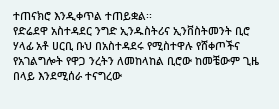ተጠናክሮ እንዲቀጥል ተጠይቋል፡፡
የድሬደዋ አስተዳደር ንግድ ኢንዱስትሪና ኢንቨስትመንት ቢሮ ሃላፊ አቶ ሀርቢ ቡህ በአስተዳደሩ የሚስተዋሉ የሸቀጦችና የአገልግሎት የዋጋ ንረትን ለመከላከል ቢሮው ከመቼውም ጊዜ በላይ እንደሚሰራ ተናግረው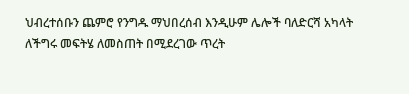ህብረተሰቡን ጨምሮ የንግዱ ማህበረሰብ እንዲሁም ሌሎች ባለድርሻ አካላት ለችግሩ መፍትሄ ለመስጠት በሚደረገው ጥረት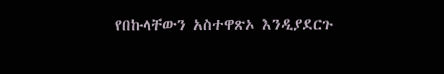የበኩላቸውን አስተዋጽኦ እንዲያደርጉ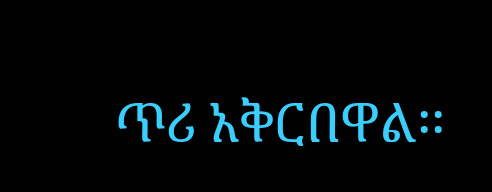ጥሪ አቅርበዋል፡፡